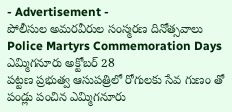- Advertisement -
పోలీసుల అమరవీరుల సంస్మరణ దినోత్సవాలు
Police Martyrs Commemoration Days ఎమ్మిగనూరు అక్టోబర్ 28
పట్టణ ప్రభుత్వ ఆసుపత్రిలో రోగులకు సేవ గుణం తో పండ్లు పంచిన ఎమ్మిగనూరు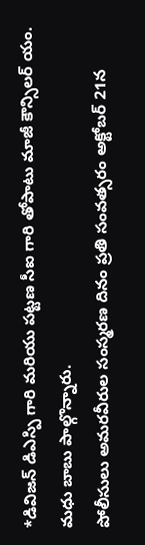*డివిజన్ డిఎస్పి గారి మరియు పట్టణ సీఐ గారి తోపాటు మాజీ కౌన్సిలర్ యం. మధు బాబు పాల్గొన్నారు.
పోలీసులు అమరవీరుల సంస్మరణ దినం ప్రతి సంవత్సరం అక్టోబర్ 21న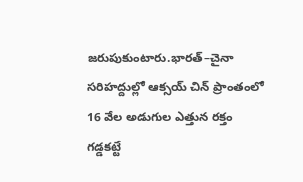జరుపుకుంటారు.భారత్–చైనా సరిహద్దుల్లో ఆక్సయ్ చిన్ ప్రాంతంలో 16 వేల అడుగుల ఎత్తున రక్తం గడ్డకట్టే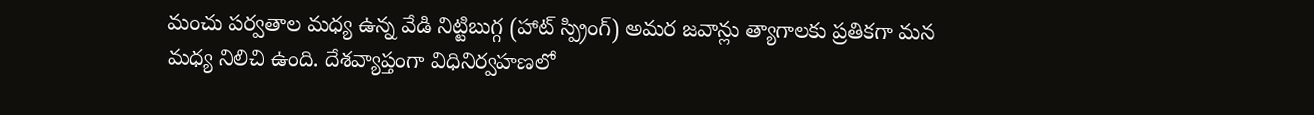మంచు పర్వతాల మధ్య ఉన్న వేడి నిట్టిబుగ్గ (హాట్ స్ప్రింగ్) అమర జవాన్లు త్యాగాలకు ప్రతికగా మన మధ్య నిలిచి ఉంది. దేశవ్యాప్తంగా విధినిర్వహణలో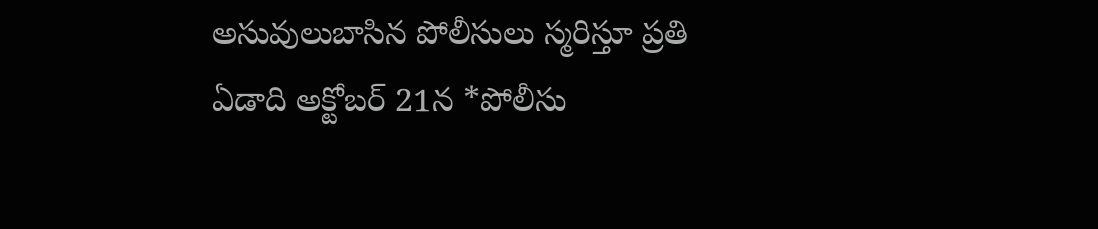అసువులుబాసిన పోలీసులు స్మరిస్తూ ప్రతి ఏడాది అక్టోబర్ 21న *పోలీసు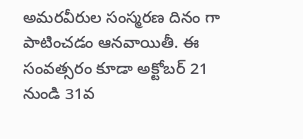అమరవీరుల సంస్మరణ దినం గా పాటించడం ఆనవాయితీ. ఈ సంవత్సరం కూడా అక్టోబర్ 21 నుండి 31వ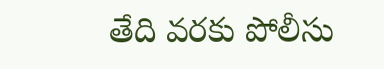తేది వరకు పోలీసు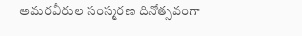అమరవీరుల సంస్మరణ దినోత్సవంగా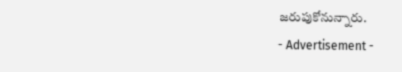జరుపుకోనున్నారు.
- Advertisement -